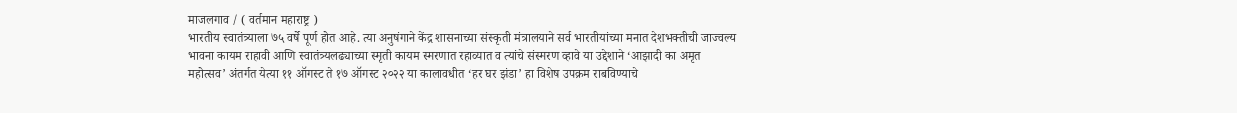माजलगाव / ( वर्तमान महाराष्ट्र )
भारतीय स्वातंत्र्याला ७५ वर्षे पूर्ण होत आहे. त्या अनुषंगाने केंद्र शासनाच्या संस्कृती मंत्रालयाने सर्व भारतीयांच्या मनात देशभक्तीची जाज्वल्य भावना कायम राहावी आणि स्वातंत्र्यलढ्याच्या स्मृती कायम स्मरणात रहाव्यात व त्यांचे संस्मरण व्हावे या उद्देशाने ‘आझादी का अमृत महोत्सव’ अंतर्गत येत्या ११ ऑगस्ट ते १७ ऑगस्ट २०२२ या कालावधीत ‘हर घर झंडा’ हा विशेष उपक्रम राबविण्याचे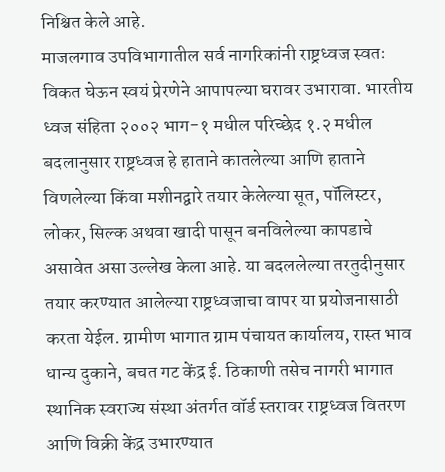निश्चित केले आहे.
माजलगाव उपविभागातील सर्व नागरिकांनी राष्ट्रध्वज स्वतः विकत घेऊन स्वयं प्रेरणेने आपापल्या घरावर उभारावा. भारतीय ध्वज संहिता २००२ भाग-१ मधील परिच्छेद १.२ मधील बदलानुसार राष्ट्रध्वज हे हाताने कातलेल्या आणि हाताने विणलेल्या किंवा मशीनद्वारे तयार केलेल्या सूत, पॉलिस्टर, लोकर, सिल्क अथवा खादी पासून बनविलेल्या कापडाचे असावेत असा उल्लेख केला आहे. या बदललेल्या तरतुदीनुसार तयार करण्यात आलेल्या राष्ट्रध्वजाचा वापर या प्रयोजनासाठी करता येईल. ग्रामीण भागात ग्राम पंचायत कार्यालय, रास्त भाव धान्य दुकाने, बचत गट केंद्र ई. ठिकाणी तसेच नागरी भागात स्थानिक स्वराज्य संस्था अंतर्गत वॉर्ड स्तरावर राष्ट्रध्वज वितरण आणि विक्री केंद्र उभारण्यात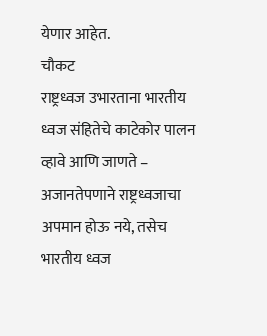येणार आहेत.
चौकट
राष्ट्रध्वज उभारताना भारतीय ध्वज संहितेचे काटेकोर पालन व्हावे आणि जाणते – अजानतेपणाने राष्ट्रध्वजाचा अपमान होऊ नये, तसेच भारतीय ध्वज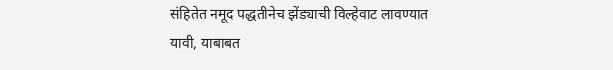संहितेत नमूद पद्धतीनेच झेंड्याची विल्हेवाट लावण्यात यावी, याबाबत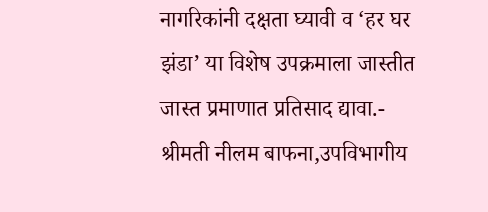नागरिकांनी दक्षता घ्यावी व ‘हर घर झंडा’ या विशेष उपक्रमाला जास्तीत जास्त प्रमाणात प्रतिसाद द्यावा.- श्रीमती नीलम बाफना,उपविभागीय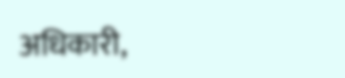अधिकारी,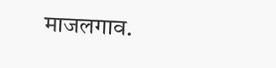माजलगाव.